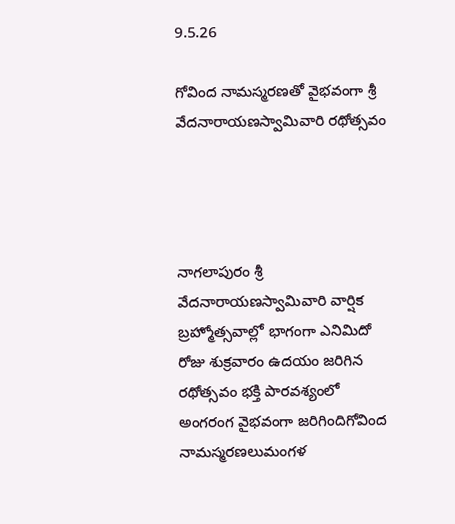9.5.26

గోవింద నామస్మరణతో వైభవంగా శ్రీ వేదనారాయణస్వామివారి రథోత్సవం




నాగలాపురం శ్రీ వేదనారాయణస్వామివారి వార్షిక బ్రహ్మోత్సవాల్లో భాగంగా ఎనిమిదో రోజు శుక్రవారం ఉదయం జరిగిన రథోత్సవం భక్తి పారవశ్యంలో అంగరంగ వైభవంగా జరిగిందిగోవింద నామస్మరణలుమంగళ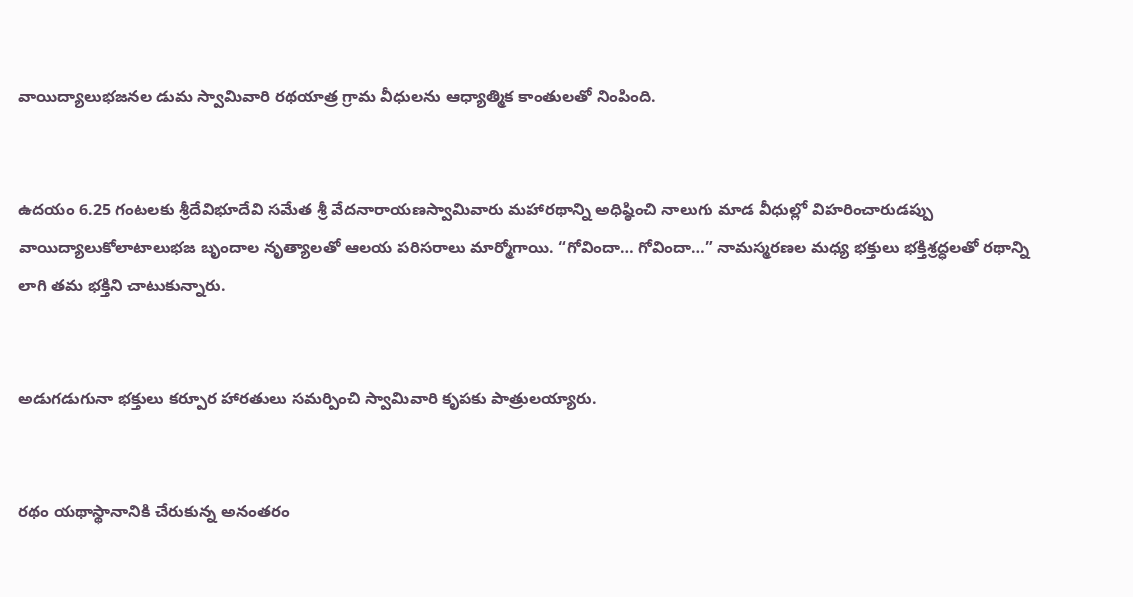వాయిద్యాలుభజనల డుమ స్వామివారి రథయాత్ర గ్రామ వీధులను ఆధ్యాత్మిక కాంతులతో నింపింది.


ఉదయం 6.25 గంటలకు శ్రీదేవిభూదేవి సమేత శ్రీ వేదనారాయణస్వామివారు మహారథాన్ని అధిష్ఠించి నాలుగు మాడ వీధుల్లో విహరించారుడప్పు వాయిద్యాలుకోలాటాలుభజ బృందాల నృత్యాలతో ఆలయ పరిసరాలు మార్మోగాయి. “గోవిందా… గోవిందా…” నామస్మరణల మధ్య భక్తులు భక్తిశ్రద్ధలతో రథాన్ని లాగి తమ భక్తిని చాటుకున్నారు.


అడుగడుగునా భక్తులు కర్పూర హారతులు సమర్పించి స్వామివారి కృపకు పాత్రులయ్యారు.


రథం యథాస్థానానికి చేరుకున్న అనంతరం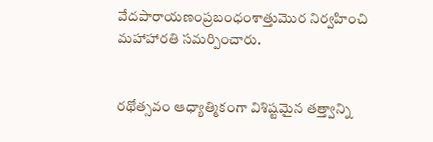వేదపారాయణంప్రబంధంశాత్తుమొర నిర్వహించి మహాహారతి సమర్పించారు.


రథోత్సవం ఆధ్యాత్మికంగా విశిష్టమైన తత్త్వాన్ని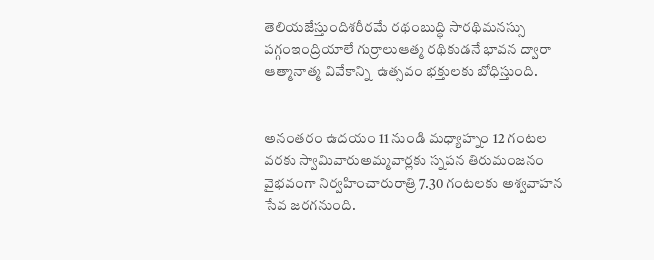తెలియజేస్తుందిశరీరమే రథంబుద్ధి సారథిమనస్సు పగ్గంఇంద్రియాలే గుర్రాలుఆత్మ రథికుడనే భావన ద్వారా ఆత్మానాత్మ వివేకాన్ని  ఉత్సవం భక్తులకు బోధిస్తుంది.


అనంతరం ఉదయం 11 నుండి మధ్యాహ్నం 12 గంటల వరకు స్వామివారుఅమ్మవార్లకు స్నపన తిరుమంజనం వైభవంగా నిర్వహించారురాత్రి 7.30 గంటలకు అశ్వవాహన సేవ జరగనుంది.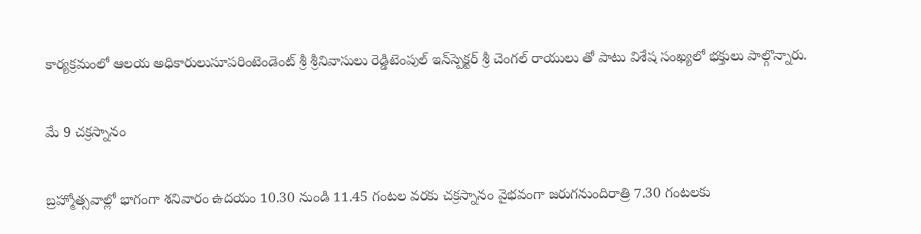కార్యక్రమంలో ఆలయ అధికారులుసూపరింటెండెంట్ శ్రీ శ్రీనివాసులు రెడ్డిటెంపుల్ ఇన్‌స్పెక్టర్ శ్రీ చెంగల్ రాయులు తో పాటు విశేష సంఖ్యలో భక్తులు పాల్గొన్నారు.


మే 9 చక్రస్నానం


బ్రహ్మోత్సవాల్లో భాగంగా శనివారం ఉదయం 10.30 నుండి 11.45 గంటల వరకు చక్రస్నానం వైభవంగా జరుగనుందిరాత్రి 7.30 గంటలకు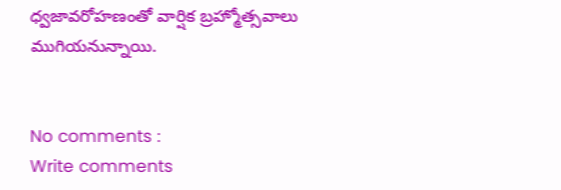ధ్వజావరోహణంతో వార్షిక బ్రహ్మోత్సవాలు ముగియనున్నాయి.


No comments :
Write comments